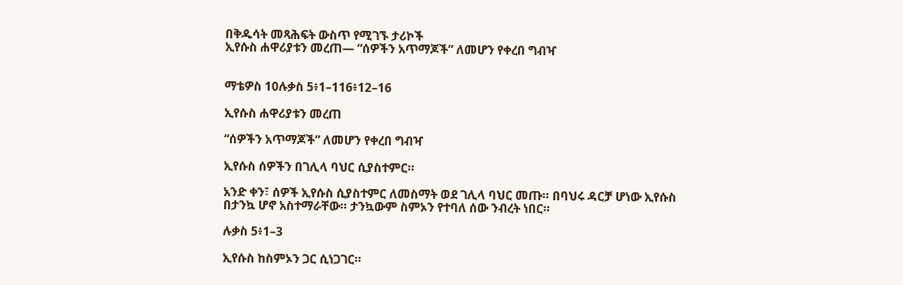በቅዱሳት መጻሕፍት ውስጥ የሚገኙ ታሪኮች
ኢየሱስ ሐዋሪያቱን መረጠ— “ሰዎችን አጥማጆች” ለመሆን የቀረበ ግብዣ


ማቴዎስ 10ሉቃስ 5፥1–116፥12–16

ኢየሱስ ሐዋሪያቱን መረጠ

“ሰዎችን አጥማጆች” ለመሆን የቀረበ ግብዣ

ኢየሱስ ሰዎችን በገሊላ ባህር ሲያስተምር።

አንድ ቀን፣ ሰዎች ኢየሱስ ሲያስተምር ለመስማት ወደ ገሊላ ባህር መጡ። በባህሩ ዳርቻ ሆነው ኢየሱስ በታንኳ ሆኖ አስተማራቸው። ታንኳውም ስምኦን የተባለ ሰው ንብረት ነበር።

ሉቃስ 5፥1–3

ኢየሱስ ከስምኦን ጋር ሲነጋገር።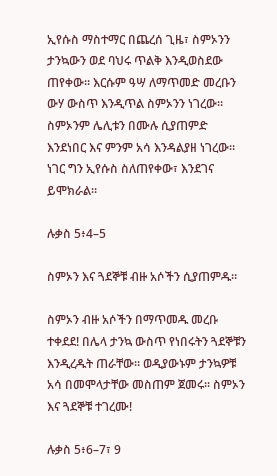ኢየሱስ ማስተማር በጨረሰ ጊዜ፣ ስምኦንን ታንኳውን ወደ ባህሩ ጥልቅ እንዲወስደው ጠየቀው። እርሱም ዓሣ ለማጥመድ መረቡን ውሃ ውስጥ እንዲጥል ስምኦንን ነገረው። ስምኦንም ሌሊቱን በሙሉ ሲያጠምድ እንደነበር እና ምንም አሳ እንዳልያዘ ነገረው። ነገር ግን ኢየሱስ ስለጠየቀው፣ እንደገና ይሞክራል።

ሉቃስ 5፥4–5

ስምኦን እና ጓደኞቹ ብዙ አሶችን ሲያጠምዱ።

ስምኦን ብዙ አሶችን በማጥመዱ መረቡ ተቀደደ! በሌላ ታንኳ ውስጥ የነበሩትን ጓደኞቹን እንዲረዱት ጠራቸው። ወዲያውኑም ታንኳዎቹ አሳ በመሞላታቸው መስጠም ጀመሩ። ስምኦን እና ጓደኞቹ ተገረሙ!

ሉቃስ 5፥6–7፣ 9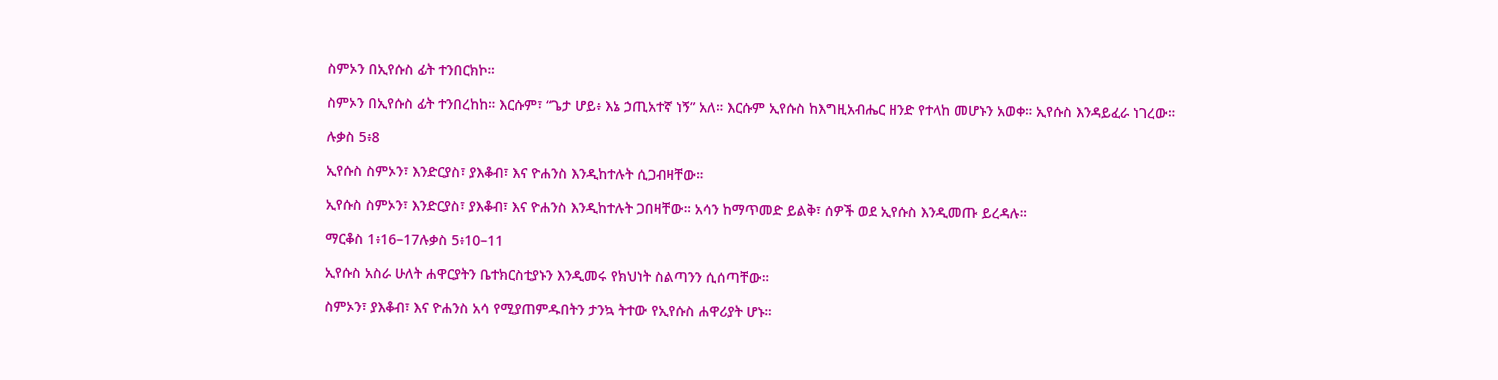ስምኦን በኢየሱስ ፊት ተንበርክኮ።

ስምኦን በኢየሱስ ፊት ተንበረከከ። እርሱም፣ “ጌታ ሆይ፥ እኔ ኃጢአተኛ ነኝ” አለ። እርሱም ኢየሱስ ከእግዚአብሔር ዘንድ የተላከ መሆኑን አወቀ። ኢየሱስ እንዳይፈራ ነገረው።

ሉቃስ 5፥8

ኢየሱስ ስምኦን፣ እንድርያስ፣ ያእቆብ፣ እና ዮሐንስ እንዲከተሉት ሲጋብዛቸው።

ኢየሱስ ስምኦን፣ እንድርያስ፣ ያእቆብ፣ እና ዮሐንስ እንዲከተሉት ጋበዛቸው። አሳን ከማጥመድ ይልቅ፣ ሰዎች ወደ ኢየሱስ እንዲመጡ ይረዳሉ።

ማርቆስ 1፥16–17ሉቃስ 5፥10–11

ኢየሱስ አስራ ሁለት ሐዋርያትን ቤተክርስቲያኑን እንዲመሩ የክህነት ስልጣንን ሲሰጣቸው።

ስምኦን፣ ያእቆብ፣ እና ዮሐንስ አሳ የሚያጠምዱበትን ታንኳ ትተው የኢየሱስ ሐዋሪያት ሆኑ።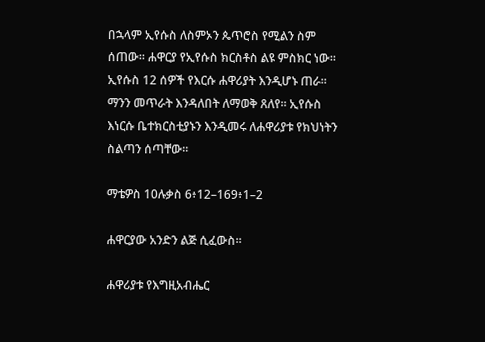በኋላም ኢየሱስ ለስምኦን ጴጥሮስ የሚልን ስም ሰጠው። ሐዋርያ የኢየሱስ ክርስቶስ ልዩ ምስክር ነው። ኢየሱስ 12 ሰዎች የእርሱ ሐዋሪያት እንዲሆኑ ጠራ። ማንን መጥራት እንዳለበት ለማወቅ ጸለየ። ኢየሱስ እነርሱ ቤተክርስቲያኑን እንዲመሩ ለሐዋሪያቱ የክህነትን ስልጣን ሰጣቸው።

ማቴዎስ 10ሉቃስ 6፥12–169፥1–2

ሐዋርያው አንድን ልጅ ሲፈውስ።

ሐዋሪያቱ የእግዚአብሔር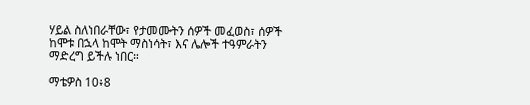ሃይል ስለነበራቸው፣ የታመሙትን ሰዎች መፈወስ፣ ሰዎች ከሞቱ በኋላ ከሞት ማስነሳት፣ እና ሌሎች ተዓምራትን ማድረግ ይችሉ ነበር።

ማቴዎስ 10፥8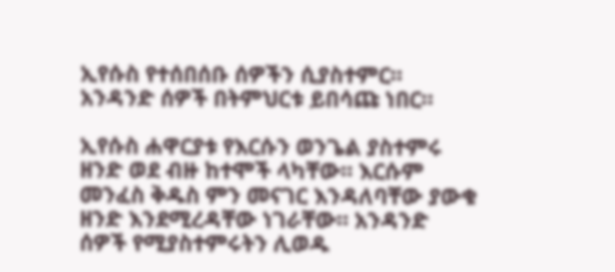ኢየሱስ የተሰበሰቡ ሰዎችን ሲያስተምር። አንዳንድ ሰዎች በትምህርቱ ይበሳጩ ነበር።

ኢየሱስ ሐዋርያቱ የእርሱን ወንጌል ያስተምሩ ዘንድ ወደ ብዙ ከተሞች ላካቸው። እርሱም መንፈስ ቅዱስ ምን መናገር እንዳለባቸው ያውቁ ዘንድ እንደሚረዳቸው ነገራቸው። አንዳንድ ሰዎች የሚያስተምሩትን ሊወዱ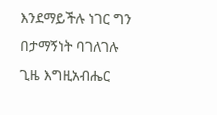እንደማይችሉ ነገር ግን በታማኝነት ባገለገሉ ጊዜ እግዚአብሔር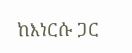ከእነርሱ ጋር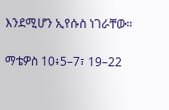እንደሚሆን ኢየሱስ ነገራቸው።

ማቴዎስ 10፥5–7፣ 19–22